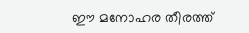ഈ മനോഹര തീരത്ത്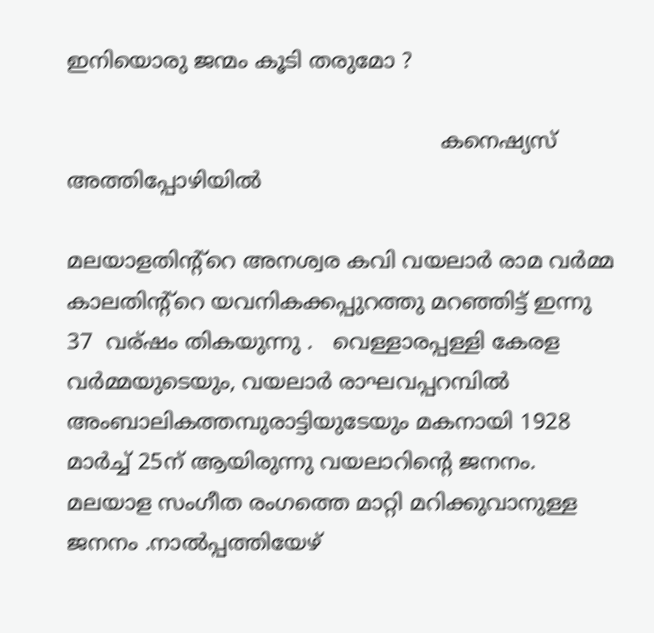ഇനിയൊരു ജന്മം കൂടി തരുമോ ?

                                                       കനെഷ്യസ് അത്തിപ്പോഴിയില്‍

മലയാളതിന്റ്റെ അനശ്വര കവി വയലാര്‍ രാമ വര്‍മ്മ കാലതിന്റ്റെ യവനികക്കപ്പുറത്തു മറഞ്ഞിട്ട് ഇന്നു 37  വര്ഷം തികയുന്നു .   വെള്ളാരപ്പള്ളി കേരള വര്‍മ്മയുടെയും, വയലാര്‍ രാഘവപ്പറമ്പില്‍ അംബാലികത്തമ്പുരാട്ടിയുടേയും മകനായി 1928 മാര്‍ച്ച്‌ 25ന്‌ ആയിരുന്നു വയലാറിന്റെ ജനനം.
മലയാള സംഗീത രംഗത്തെ മാറ്റി മറിക്കുവാനുള്ള ജനനം .നാല്‍‌പ്പത്തിയേഴ്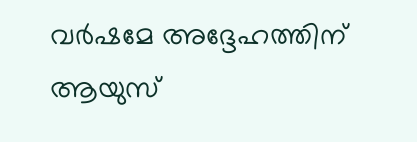വര്‍ഷമേ അദ്ദേഹത്തിന് ആയുസ്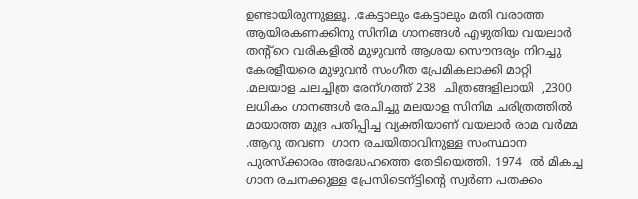ഉണ്ടായിരുന്നുള്ളൂ. .കേട്ടാലും കേട്ടാലും മതി വരാത്ത ആയിരകണക്കിനു സിനിമ ഗാനങ്ങള്‍ എഴുതിയ വയലാര്‍ തന്റ്റെ വരികളില്‍ മുഴുവന്‍ ആശയ സൌന്ദര്യം നിറച്ചു കേരളീയരെ മുഴുവന്‍ സംഗീത പ്രേമികലാക്കി മാറ്റി .മലയാള ചലച്ചിത്ര രേന്ഗത്ത്‌ 238  ചിത്രങ്ങളിലായി  ,2300  ലധികം ഗാനങ്ങള്‍ രേചിച്ചു മലയാള സിനിമ ചരിത്രത്തില്‍ മായാത്ത മുദ്ര പതിപ്പിച്ച വ്യക്തിയാണ് വയലാര്‍ രാമ വര്‍മ്മ .ആറു തവണ  ഗാന രചയിതാവിനുള്ള സംസ്ഥാന പുരസ്ക്കാരം അദ്ധേഹത്തെ തേടിയെത്തി. 1974  ല്‍ മികച്ച ഗാന രചനക്കുള്ള പ്രേസിടെന്ട്ടിന്റെ സ്വര്‍ണ പതക്കം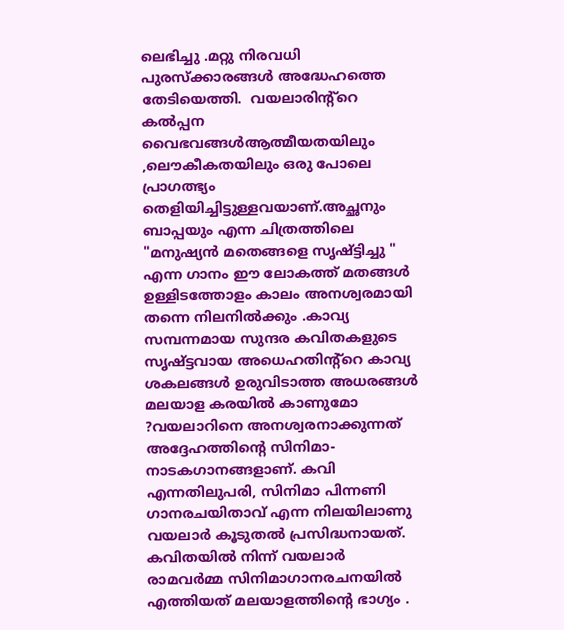ലെഭിച്ചു .മറ്റു നിരവധി പുരസ്ക്കാരങ്ങള്‍ അദ്ധേഹത്തെ തേടിയെത്തി.  വയലാരിന്റ്റെ കല്‍പ്പന വൈഭവങ്ങള്‍ആത്മീയതയിലും ,ലൌകീകതയിലും ഒരു പോലെ പ്രാഗത്ഭ്യം തെളിയിച്ചിട്ടുള്ളവയാണ്.അച്ഛനും ബാപ്പയും എന്ന ചിത്രത്തിലെ "മനുഷ്യന്‍ മതെങ്ങളെ സൃഷ്ട്ടിച്ചു " എന്ന ഗാനം ഈ ലോകത്ത് മതങ്ങള്‍ ഉള്ളിടത്തോളം കാലം അനശ്വരമായി തന്നെ നിലനില്‍ക്കും .കാവ്യ സമ്പന്നമായ സുന്ദര കവിതകളുടെ സൃഷ്ട്ടവായ അധെഹതിന്റ്റെ കാവ്യ ശകലങ്ങള്‍ ഉരുവിടാത്ത അധരങ്ങള്‍ മലയാള കരയില്‍ കാണുമോ ?വയലാറിനെ അനശ്വരനാക്കുന്നത് അദ്ദേഹത്തിന്റെ സിനിമാ-നാടകഗാനങ്ങളാണ്. കവി എന്നതിലുപരി, സിനിമാ പിന്നണി ഗാനരചയിതാവ്‌ എന്ന നിലയിലാണു‌ വയലാര്‍ കൂടുതല്‍ പ്രസിദ്ധനായത്‌. കവിതയില്‍ നിന്ന് വയലാര്‍ രാമവര്‍മ്മ സിനിമാഗാനരചനയില്‍ എത്തിയത് മലയാളത്തിന്‍റെ ഭാഗ്യം .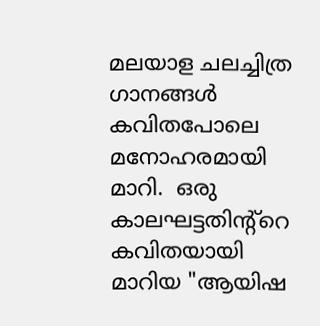മലയാള ചലച്ചിത്ര ഗാനങ്ങള്‍ കവിതപോലെ മനോഹരമായി മാറി.  ഒരു കാലഘട്ടതിന്റ്റെ കവിതയായി മാറിയ "ആയിഷ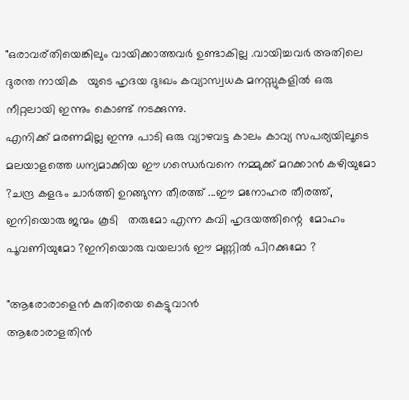"ഒരാവര്തിയെങ്കിലും വായിക്കാത്തവര്‍ ഉണ്ടാകില്ല .വായിച്ചവര്‍ അതിലെ ദുരന്ത നായിക   യുടെ ഹൃദയ ദുഃഖം കവ്യാസ്വധക മനസ്സുകളില്‍ ഒരു നീറ്റലായി ഇന്നും കൊണ്ട് നടക്കുന്നു.
എനിക്ക് മരണമില്ല ഇന്നു പാടി ഒരു വ്യാഴവട്ട കാലം കാവ്യ സപര്യയിലൂടെ മലയാളത്തെ ധന്യമാക്കിയ ഈ ഗന്ധെര്‍വനെ നമ്മുക്ക് മറക്കാന്‍ കഴിയുമോ ?ചന്ദ്ര കളഭം ചാര്‍ത്തി ഉറങ്ങുന്ന തീരത്ത് ...ഈ മനോഹര തീരത്ത്, ഇനിയൊരു ജന്മം കൂടി   തരുമോ എന്ന കവി ഹൃദയത്തിന്റെ  മോഹം പൂവണിയുമോ ?ഇനിയൊരു വയലാര്‍ ഈ മണ്ണില്‍ പിറക്കുമോ ?

"ആരോരാളെന്‍ കുതിരയെ കെട്ടുവാന്‍
ആരോരാളതിന്‍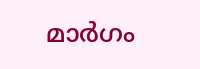മാര്‍ഗം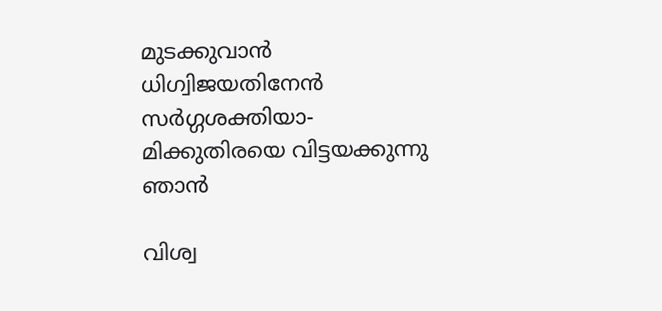മുടക്കുവാന്‍
ധിഗ്വിജയതിനേന്‍ സര്‍ഗ്ഗശക്തിയാ-
മിക്കുതിരയെ വിട്ടയക്കുന്നു ഞാന്‍

വിശ്വ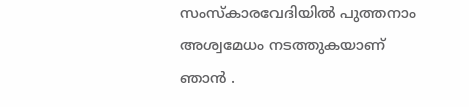സംസ്കാരവേദിയില്‍ പുത്തനാം
അശ്വമേധം നടത്തുകയാണ് ഞാന്‍ .